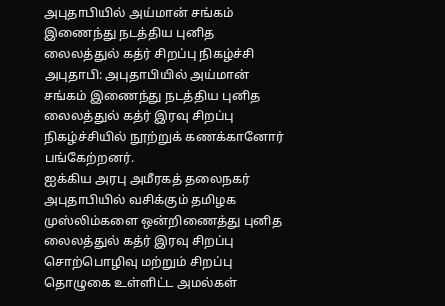அபுதாபியில் அய்மான் சங்கம் இணைந்து நடத்திய புனித லைலத்துல் கத்ர் சிறப்பு நிகழ்ச்சி
அபுதாபி: அபுதாபியில் அய்மான் சங்கம் இணைந்து நடத்திய புனித லைலத்துல் கத்ர் இரவு சிறப்பு நிகழ்ச்சியில் நூற்றுக் கணக்கானோர் பங்கேற்றனர்.
ஐக்கிய அரபு அமீரகத் தலைநகர் அபுதாபியில் வசிக்கும் தமிழக முஸ்லிம்களை ஒன்றிணைத்து புனித லைலத்துல் கத்ர் இரவு சிறப்பு சொற்பொழிவு மற்றும் சிறப்பு தொழுகை உள்ளிட்ட அமல்கள்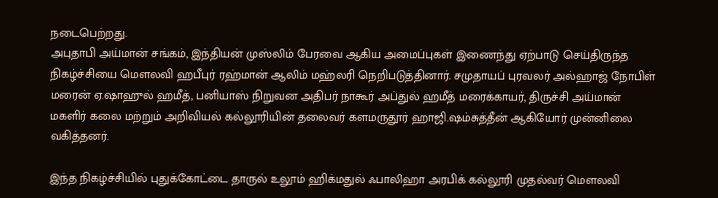நடைபெற்றது.
அபுதாபி அய்மான் சங்கம், இந்தியன் முஸ்லிம் பேரவை ஆகிய அமைப்புகள் இணைந்து ஏற்பாடு செய்திருந்த நிகழ்ச்சியை மெளலவி ஹபீபுர் ரஹ்மான் ஆலிம் மஹ்லரி நெறிபடுத்தினார். சமுதாயப் புரவலர் அல்ஹாஜ் நோபிள் மரைன் ஏ.ஷாஹுல் ஹமீத், பனியாஸ் நிறுவன அதிபர் நாகூர் அப்துல் ஹமீத் மரைக்காயர், திருச்சி அய்மான் மகளிர் கலை மற்றும் அறிவியல் கல்லூரியின் தலைவர் களமருதூர் ஹாஜி.ஷம்சுத்தீன் ஆகியோர் முன்னிலை வகித்தனர்.

இந்த நிகழ்ச்சியில் புதுக்கோட்டை தாருல் உலூம் ஹிக்மதுல் ஃபாலிஹா அரபிக் கல்லூரி முதல்வர் மெளலவி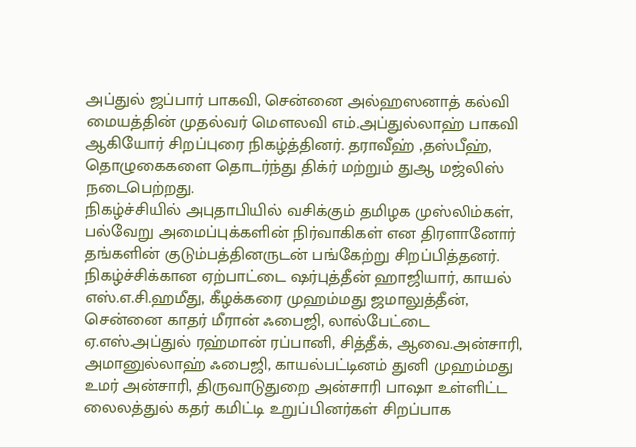அப்துல் ஜப்பார் பாகவி, சென்னை அல்ஹஸனாத் கல்வி மையத்தின் முதல்வர் மெளலவி எம்.அப்துல்லாஹ் பாகவி ஆகியோர் சிறப்புரை நிகழ்த்தினர். தராவீஹ் ,தஸ்பீஹ், தொழுகைகளை தொடர்ந்து திக்ர் மற்றும் துஆ மஜ்லிஸ் நடைபெற்றது.
நிகழ்ச்சியில் அபுதாபியில் வசிக்கும் தமிழக முஸ்லிம்கள், பல்வேறு அமைப்புக்களின் நிர்வாகிகள் என திரளானோர் தங்களின் குடும்பத்தினருடன் பங்கேற்று சிறப்பித்தனர்.
நிகழ்ச்சிக்கான ஏற்பாட்டை ஷர்புத்தீன் ஹாஜியார், காயல் எஸ்.எ.சி.ஹமீது, கீழக்கரை முஹம்மது ஜமாலுத்தீன், சென்னை காதர் மீரான் ஃபைஜி, லால்பேட்டை ஏ.எஸ்.அப்துல் ரஹ்மான் ரப்பானி, சித்தீக், ஆவை.அன்சாரி, அமானுல்லாஹ் ஃபைஜி, காயல்பட்டினம் துனி முஹம்மது உமர் அன்சாரி, திருவாடுதுறை அன்சாரி பாஷா உள்ளிட்ட லைலத்துல் கதர் கமிட்டி உறுப்பினர்கள் சிறப்பாக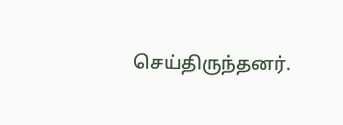செய்திருந்தனர்.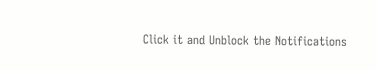Click it and Unblock the Notifications